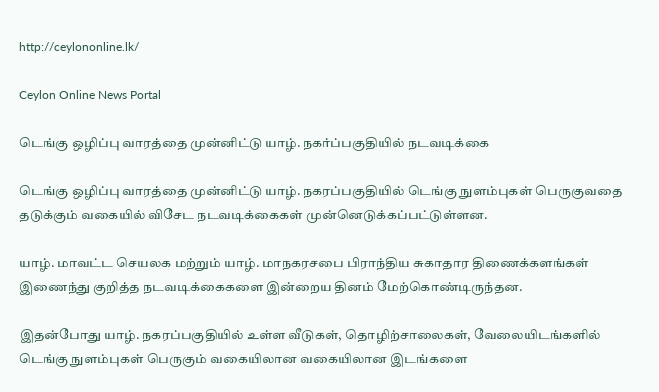http://ceylononline.lk/

Ceylon Online News Portal

டெங்கு ஒழிப்பு வாரத்தை முன்னிட்டு யாழ். நகர்ப்பகுதியில் நடவடிக்கை

டெங்கு ஒழிப்பு வாரத்தை முன்னிட்டு யாழ். நகரப்பகுதியில் டெங்கு நுளம்புகள் பெருகுவதை தடுக்கும் வகையில் விசேட நடவடிக்கைகள் முன்னெடுக்கப்பட்டுள்ளன.

யாழ். மாவட்ட செயலக மற்றும் யாழ். மாநகரசபை பிராந்திய சுகாதார திணைக்களங்கள் இணைந்து குறித்த நடவடிக்கைகளை இன்றைய தினம் மேற்கொண்டிருந்தன.

இதன்போது யாழ். நகரப்பகுதியில் உள்ள வீடுகள், தொழிற்சாலைகள், வேலையிடங்களில் டெங்கு நுளம்புகள் பெருகும் வகையிலான வகையிலான இடங்களை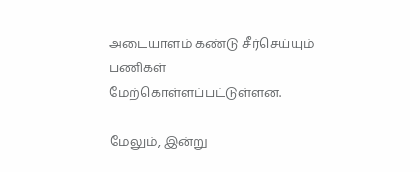அடையாளம் கண்டு சீர்செய்யும் பணிகள் மேற்கொள்ளப்பட்டுள்ளன.

மேலும், இன்று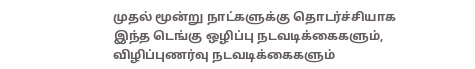முதல் மூன்று நாட்களுக்கு தொடர்ச்சியாக இந்த டெங்கு ஒழிப்பு நடவடிக்கைகளும், விழிப்புணர்வு நடவடிக்கைகளும்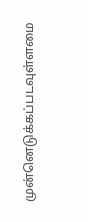முன்னெடுக்கப்படவுள்ளமை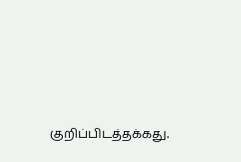குறிப்பிடத்தக்கது.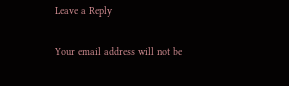Leave a Reply

Your email address will not be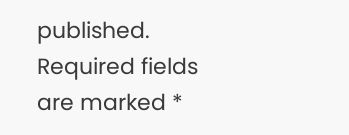published. Required fields are marked *